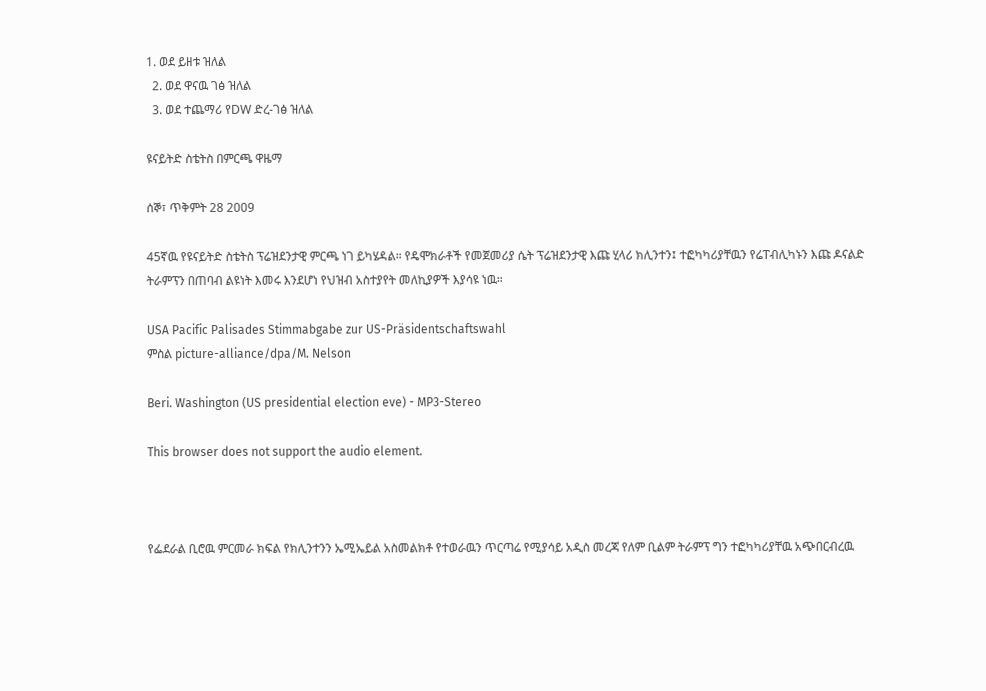1. ወደ ይዘቱ ዝለል
  2. ወደ ዋናዉ ገፅ ዝለል
  3. ወደ ተጨማሪ የDW ድረ-ገፅ ዝለል

ዩናይትድ ስቴትስ በምርጫ ዋዜማ

ሰኞ፣ ጥቅምት 28 2009

45ኛዉ የዩናይትድ ስቴትስ ፕሬዝደንታዊ ምርጫ ነገ ይካሄዳል። የዴሞክራቶች የመጀመሪያ ሴት ፕሬዝደንታዊ እጩ ሂላሪ ክሊንተን፤ ተፎካካሪያቸዉን የሬፐብሊካኑን እጩ ዶናልድ ትራምፕን በጠባብ ልዩነት እመሩ እንደሆነ የህዝብ አስተያየት መለኪያዎች እያሳዩ ነዉ።

USA Pacific Palisades Stimmabgabe zur US-Präsidentschaftswahl
ምስል picture-alliance/dpa/M. Nelson

Beri. Washington (US presidential election eve) - MP3-Stereo

This browser does not support the audio element.



የፌደራል ቢሮዉ ምርመራ ክፍል የክሊንተንን ኤሚኤይል አስመልክቶ የተወራዉን ጥርጣሬ የሚያሳይ አዲስ መረጃ የለም ቢልም ትራምፕ ግን ተፎካካሪያቸዉ አጭበርብረዉ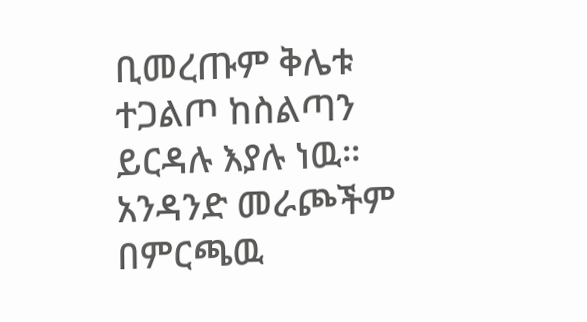ቢመረጡም ቅሌቱ ተጋልጦ ከስልጣን ይርዳሉ እያሉ ነዉ። አንዳንድ መራጮችም በምርጫዉ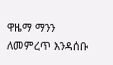ዋዜማ ማንን ለመምረጥ እንዳሰቡ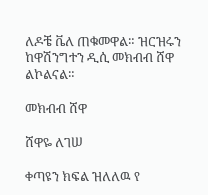ለዶቼ ቬለ ጠቁመዋል። ዝርዝሩን ከዋሽንግተን ዲሲ መክብብ ሸዋ ልኮልናል።

መክብብ ሸዋ

ሸዋዬ ለገሠ

ቀጣዩን ክፍል ዝለለዉ የ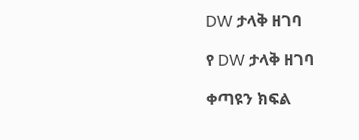DW ታላቅ ዘገባ

የ DW ታላቅ ዘገባ

ቀጣዩን ክፍል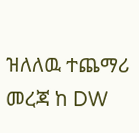ዝለለዉ ተጨማሪ መረጃ ከ DW